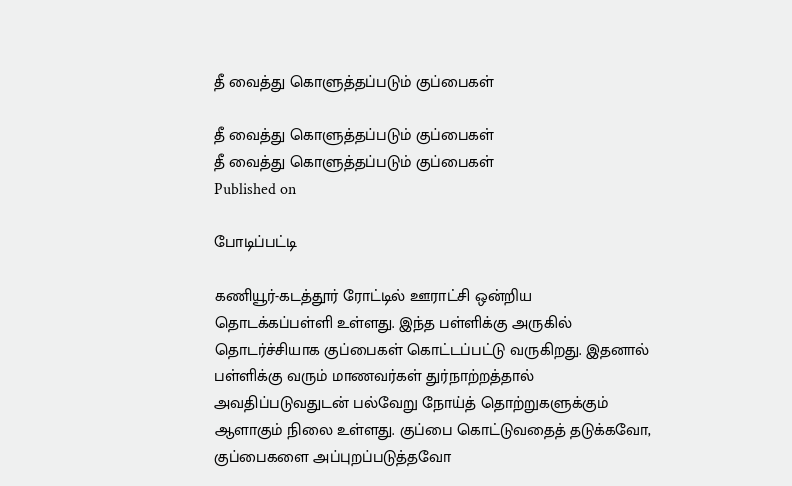தீ வைத்து கொளுத்தப்படும் குப்பைகள்

தீ வைத்து கொளுத்தப்படும் குப்பைகள்
தீ வைத்து கொளுத்தப்படும் குப்பைகள்
Published on

போடிப்பட்டி

கணியூர்-கடத்தூர் ரோட்டில் ஊராட்சி ஒன்றிய தொடக்கப்பள்ளி உள்ளது. இந்த பள்ளிக்கு அருகில் தொடர்ச்சியாக குப்பைகள் கொட்டப்பட்டு வருகிறது. இதனால் பள்ளிக்கு வரும் மாணவர்கள் துர்நாற்றத்தால் அவதிப்படுவதுடன் பல்வேறு நோய்த் தொற்றுகளுக்கும் ஆளாகும் நிலை உள்ளது. குப்பை கொட்டுவதைத் தடுக்கவோ, குப்பைகளை அப்புறப்படுத்தவோ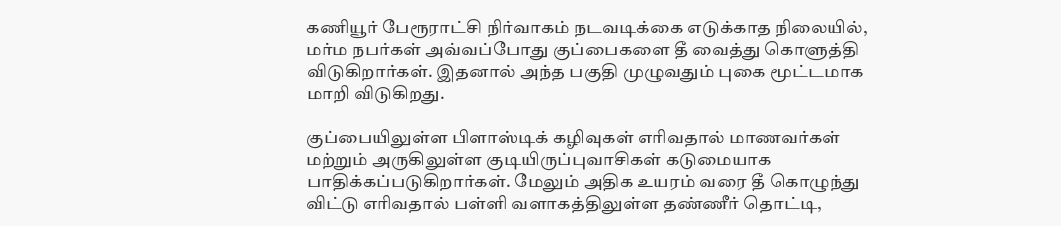கணியூர் பேரூராட்சி நிர்வாகம் நடவடிக்கை எடுக்காத நிலையில், மர்ம நபர்கள் அவ்வப்போது குப்பைகளை தீ வைத்து கொளுத்தி விடுகிறார்கள். இதனால் அந்த பகுதி முழுவதும் புகை மூட்டமாக மாறி விடுகிறது.

குப்பையிலுள்ள பிளாஸ்டிக் கழிவுகள் எரிவதால் மாணவர்கள் மற்றும் அருகிலுள்ள குடியிருப்புவாசிகள் கடுமையாக பாதிக்கப்படுகிறார்கள். மேலும் அதிக உயரம் வரை தீ கொழுந்து விட்டு எரிவதால் பள்ளி வளாகத்திலுள்ள தண்ணீர் தொட்டி,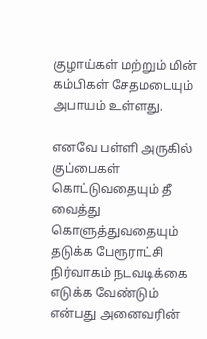குழாய்கள் மற்றும் மின் கம்பிகள் சேதமடையும் அபாயம் உள்ளது.

எனவே பள்ளி அருகில் குப்பைகள் கொட்டுவதையும் தீ வைத்து கொளுத்துவதையும் தடுக்க பேரூராட்சி நிர்வாகம் நடவடிக்கை எடுக்க வேண்டும் என்பது அனைவரின்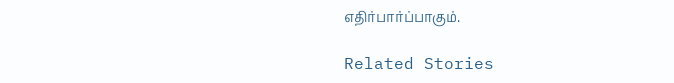எதிர்பார்ப்பாகும்.

Related Stories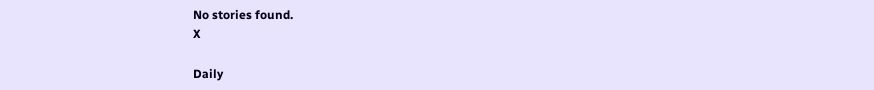No stories found.
X

Daily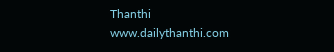Thanthi
www.dailythanthi.com